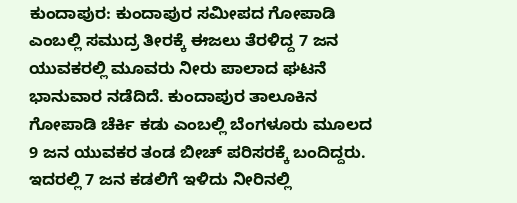ಕುಂದಾಪುರ: ಕುಂದಾಪುರ ಸಮೀಪದ ಗೋಪಾಡಿ ಎಂಬಲ್ಲಿ ಸಮುದ್ರ ತೀರಕ್ಕೆ ಈಜಲು ತೆರಳಿದ್ದ 7 ಜನ ಯುವಕರಲ್ಲಿ ಮೂವರು ನೀರು ಪಾಲಾದ ಘಟನೆ ಭಾನುವಾರ ನಡೆದಿದೆ. ಕುಂದಾಪುರ ತಾಲೂಕಿನ ಗೋಪಾಡಿ ಚೆರ್ಕಿ ಕಡು ಎಂಬಲ್ಲಿ ಬೆಂಗಳೂರು ಮೂಲದ 9 ಜನ ಯುವಕರ ತಂಡ ಬೀಚ್ ಪರಿಸರಕ್ಕೆ ಬಂದಿದ್ದರು. ಇದರಲ್ಲಿ 7 ಜನ ಕಡಲಿಗೆ ಇಳಿದು ನೀರಿನಲ್ಲಿ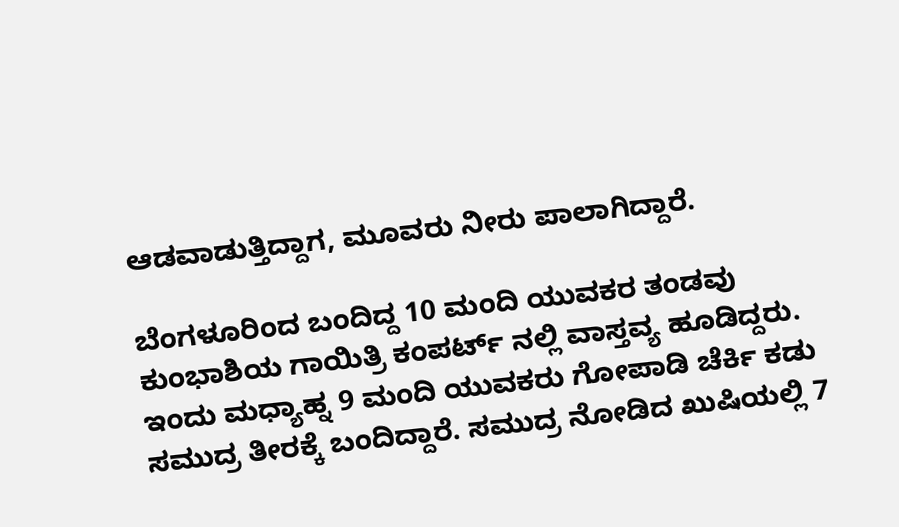ಆಡವಾಡುತ್ತಿದ್ದಾಗ, ಮೂವರು ನೀರು ಪಾಲಾಗಿದ್ದಾರೆ.

ಬೆಂಗಳೂರಿಂದ ಬಂದಿದ್ದ 10 ಮಂದಿ ಯುವಕರ ತಂಡವು ಕುಂಭಾಶಿಯ ಗಾಯಿತ್ರಿ ಕಂಪರ್ಟ್ ನಲ್ಲಿ ವಾಸ್ತವ್ಯ ಹೂಡಿದ್ದರು. ಇಂದು ಮಧ್ಯಾಹ್ನ 9 ಮಂದಿ ಯುವಕರು ಗೋಪಾಡಿ ಚೆರ್ಕಿ ಕಡು ಸಮುದ್ರ ತೀರಕ್ಕೆ ಬಂದಿದ್ದಾರೆ. ಸಮುದ್ರ ನೋಡಿದ ಖುಷಿಯಲ್ಲಿ 7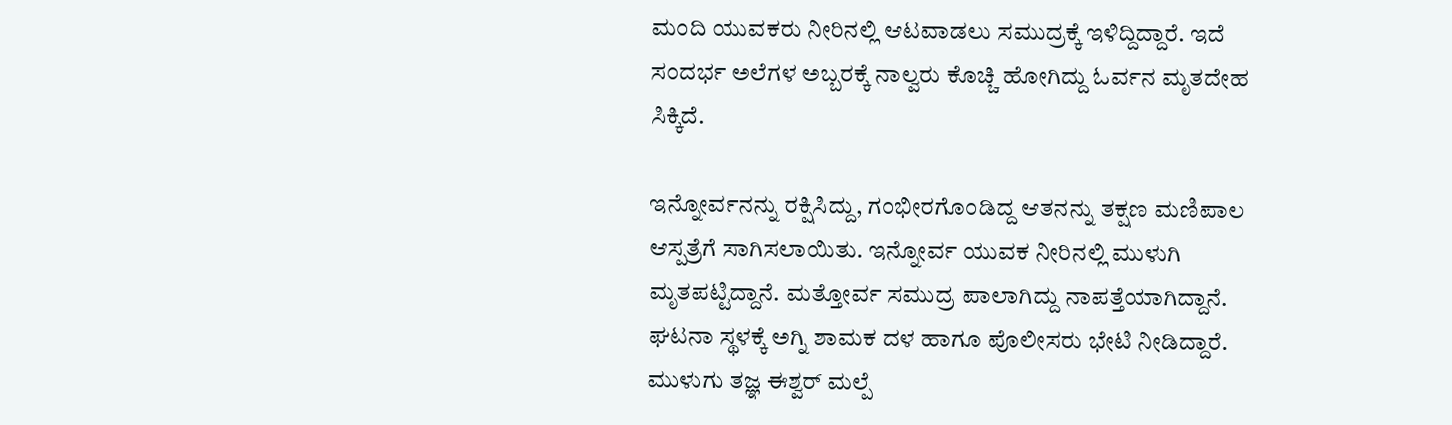ಮಂದಿ ಯುವಕರು ನೀರಿನಲ್ಲಿ ಆಟವಾಡಲು ಸಮುದ್ರಕ್ಕೆ ಇಳಿದ್ದಿದ್ದಾರೆ. ಇದೆ ಸಂದರ್ಭ ಅಲೆಗಳ ಅಬ್ಬರಕ್ಕೆ ನಾಲ್ವರು ಕೊಚ್ಚಿ ಹೋಗಿದ್ದು ಓರ್ವನ ಮೃತದೇಹ ಸಿಕ್ಕಿದೆ.

ಇನ್ನೋರ್ವನನ್ನು ರಕ್ಷಿಸಿದ್ದು, ಗಂಭೀರಗೊಂಡಿದ್ದ ಆತನನ್ನು ತಕ್ಷಣ ಮಣಿಪಾಲ ಆಸ್ಪತ್ರೆಗೆ ಸಾಗಿಸಲಾಯಿತು. ಇನ್ನೋರ್ವ ಯುವಕ ನೀರಿನಲ್ಲಿ ಮುಳುಗಿ ಮೃತಪಟ್ಟಿದ್ದಾನೆ. ಮತ್ತೋರ್ವ ಸಮುದ್ರ ಪಾಲಾಗಿದ್ದು ನಾಪತ್ತೆಯಾಗಿದ್ದಾನೆ. ಘಟನಾ ಸ್ಥಳಕ್ಕೆ ಅಗ್ನಿ ಶಾಮಕ ದಳ ಹಾಗೂ ಪೊಲೀಸರು ಭೇಟಿ ನೀಡಿದ್ದಾರೆ. ಮುಳುಗು ತಜ್ಞ ಈಶ್ವರ್ ಮಲ್ಪೆ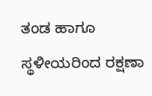ತಂಡ ಹಾಗೂ ಸ್ಥಳೀಯರಿಂದ ರಕ್ಷಣಾ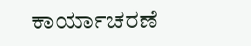ಕಾರ್ಯಾಚರಣೆ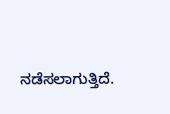ನಡೆಸಲಾಗುತ್ತಿದೆ.